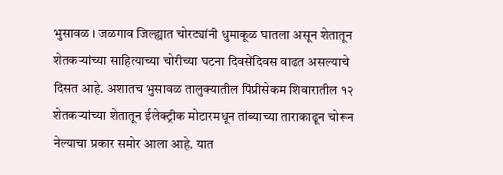भुसावळ । जळगाव जिल्ह्यात चोरट्यांनी धुमाकूळ घातला असून शेतातून शेतकऱ्यांच्या साहित्याच्या चोरीच्या घटना दिवसेंदिवस वाढत असल्याचे दिसत आहे. अशातच भुसावळ तालुक्यातील पिंप्रीसेकम शिवारातील १२ शेतकऱ्यांच्या शेतातून ईलेक्ट्रीक मोटारमधून तांब्याच्या ताराकाढून चोरून नेल्याचा प्रकार समोर आला आहे. यात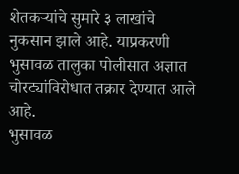शेतकऱ्यांचे सुमारे ३ लाखांचे नुकसान झाले आहे. याप्रकरणी भुसावळ तालुका पोलीसात अज्ञात चोरट्यांविरोधात तक्रार देण्यात आले आहे.
भुसावळ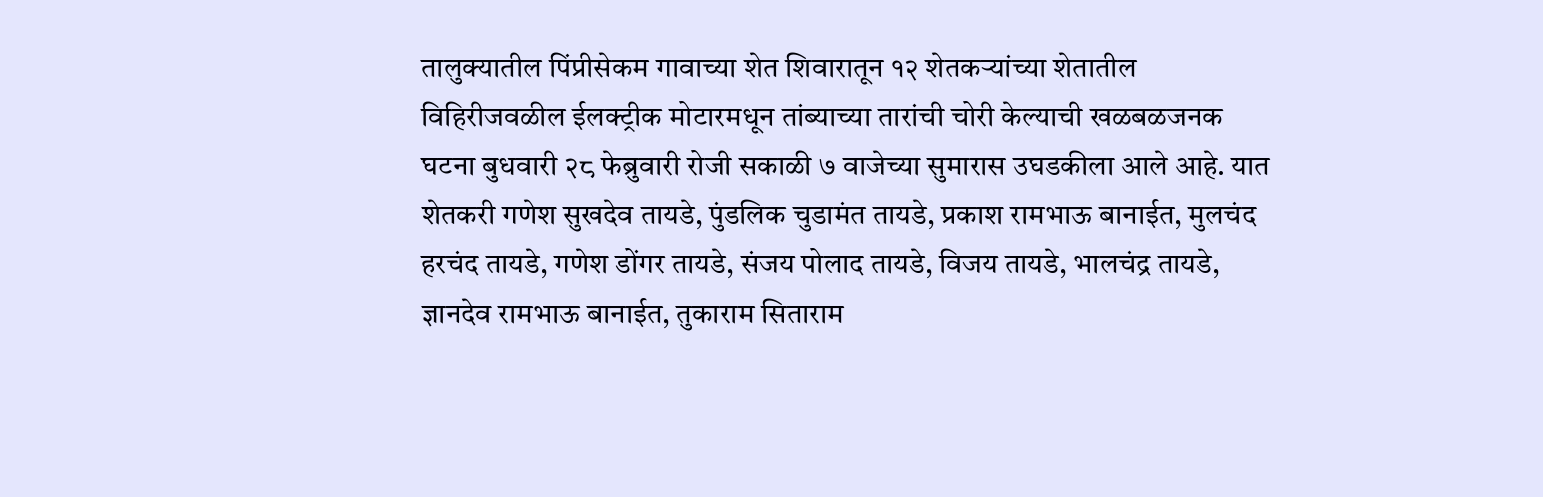तालुक्यातील पिंप्रीसेकम गावाच्या शेत शिवारातून १२ शेतकऱ्यांच्या शेतातील विहिरीजवळील ईलक्ट्रीक मोटारमधून तांब्याच्या तारांची चोरी केल्याची खळबळजनक घटना बुधवारी २८ फेब्रुवारी रोजी सकाळी ७ वाजेच्या सुमारास उघडकीला आले आहे. यात शेतकरी गणेश सुखदेव तायडे, पुंडलिक चुडामंत तायडे, प्रकाश रामभाऊ बानाईत, मुलचंद हरचंद तायडे, गणेश डोंगर तायडे, संजय पोलाद तायडे, विजय तायडे, भालचंद्र तायडे, ज्ञानदेव रामभाऊ बानाईत, तुकाराम सिताराम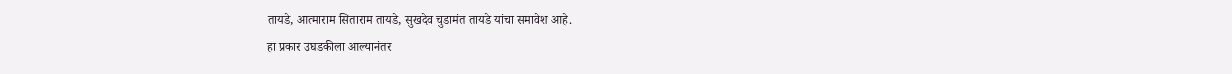तायडे, आत्माराम सिताराम तायडे, सुखदेव चुडामंत तायडे यांचा समावेश आहे.
हा प्रकार उघडकीला आल्यानंतर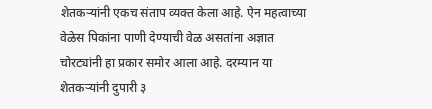शेतकऱ्यांनी एकच संताप व्यक्त केला आहे. ऐन महत्वाच्या वेळेस पिकांना पाणी देण्याची वेळ असतांना अज्ञात चोरट्यांनी हा प्रकार समोर आला आहे. दरम्यान या शेतकऱ्यांनी दुपारी ३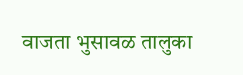वाजता भुसावळ तालुका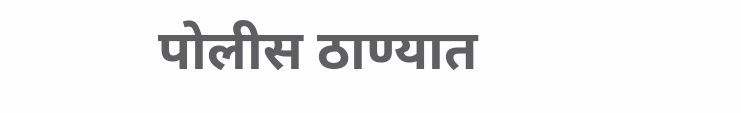पोलीस ठाण्यात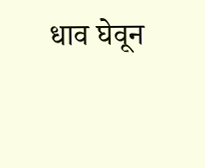धाव घेवून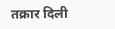तक्रार दिली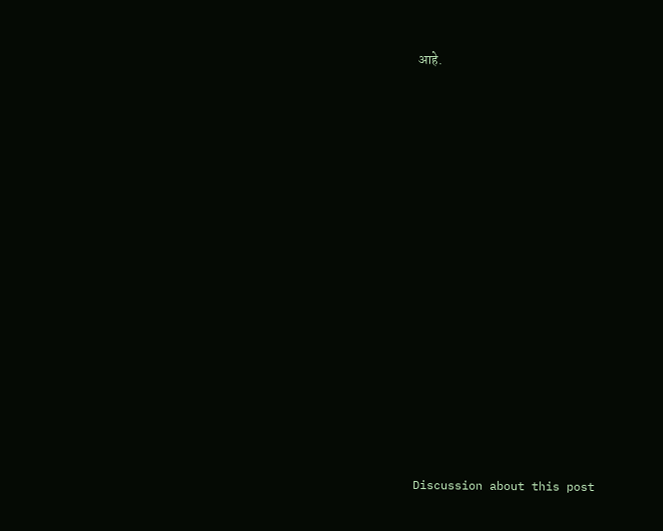आहे.















Discussion about this post